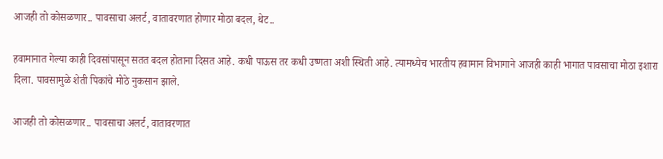आजही तो कोसळणार.. पावसाचा अलर्ट, वातावरणात होणार मोठा बदल, थेट..

हवामानात गेल्या काही दिवसांपासून सतत बदल होताना दिसत आहे. कधी पाऊस तर कधी उष्णता अशी स्थिती आहे. त्यामध्येच भारतीय हवामान विभागाने आजही काही भागात पावसाचा मोठा इशारा दिला. पावसामुळे शेती पिकांचे मोठे नुकसान झाले.

आजही तो कोसळणार.. पावसाचा अलर्ट, वातावरणात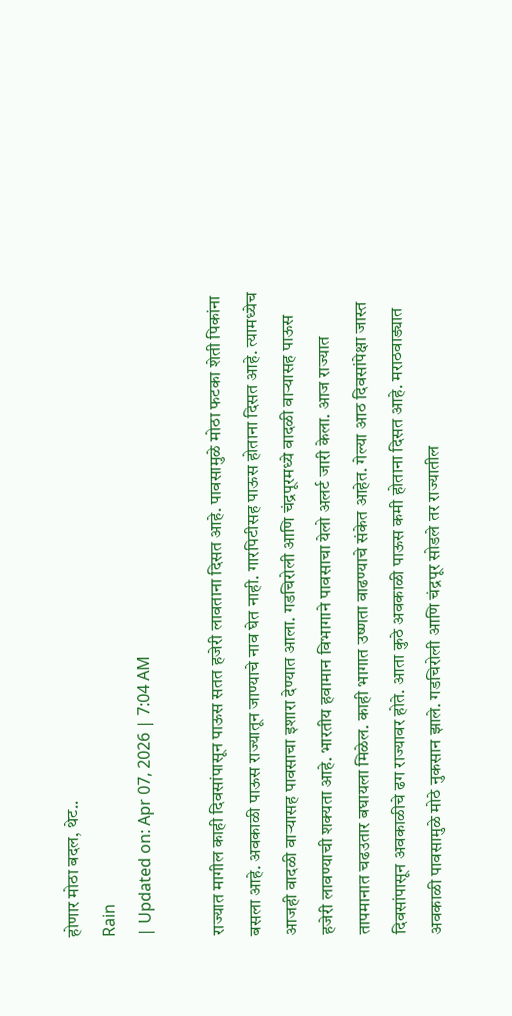होणार मोठा बदल, थेट..
Rain
| Updated on: Apr 07, 2026 | 7:04 AM

राज्यात मागील काही दिवसांपासून पाऊस सतत हजेरी लावताना दिसत आहे. पावसामुळे मोठा फटका शेती पिकांना बसला आहे. अवकाळी पाऊस राज्यातून जाण्याचे नाव घेत नाही. गारपिटीसह पाऊस होताना दिसत आहे. त्यामध्येच आजही वादळी वाऱ्यासह पावसाचा इशारा देण्यात आला. गडचिरोली आणि चंद्रपूरमध्ये वादळी वाऱ्यासह पाऊस हजेरी लावण्याची शक्यता आहे. भारतीय हवामान विभागाने पावसाचा येलो अलर्ट जारी केला. आज राज्यात तापमानात चढउतार बघायला मिळेल. काही भागात उष्णता वाढण्याचे संकेत आहेत. गेल्या आठ दिवसांपेक्षा जास्त दिवसांपासून अवकाळीचे ढग राज्यावर होते. आता कुठे अवकाळी पाऊस कमी होताना दिसत आहे. मराठवाड्यात अवकाळी पावसामुळे मोठे नुकसान झाले. गडचिरोली आणि चंद्रपूर सोडले तर राज्यातील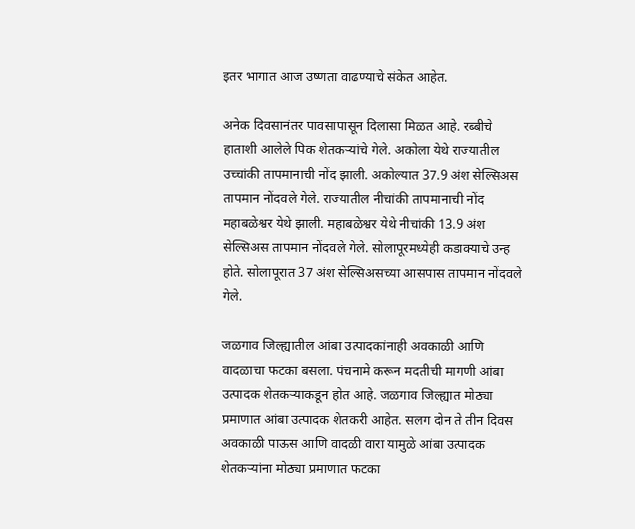इतर भागात आज उष्णता वाढण्याचे संकेत आहेत.

अनेक दिवसानंतर पावसापासून दिलासा मिळत आहे. रब्बीचे हाताशी आलेले पिक शेतकऱ्यांचे गेले. अकोला येथे राज्यातील उच्चांकी तापमानाची नोंद झाली. अकोल्यात 37.9 अंश सेल्सिअस तापमान नोंदवले गेले. राज्यातील नीचांकी तापमानाची नोंद महाबळेश्वर येथे झाली. महाबळेश्वर येथे नीचांकी 13.9 अंश सेल्सिअस तापमान नोंदवले गेले. सोलापूरमध्येही कडाक्याचे उन्ह होते. सोलापूरात 37 अंश सेल्सिअसच्या आसपास तापमान नोंदवले गेले.

जळगाव जिल्ह्यातील आंबा उत्पादकांनाही अवकाळी आणि वादळाचा फटका बसला. पंचनामे करून मदतीची मागणी आंबा उत्पादक शेतकऱ्याकडून होत आहे. जळगाव जिल्ह्यात मोठ्या प्रमाणात आंबा उत्पादक शेतकरी आहेत. सलग दोन ते तीन दिवस अवकाळी पाऊस आणि वादळी वारा यामुळे आंबा उत्पादक शेतकऱ्यांना मोठ्या प्रमाणात फटका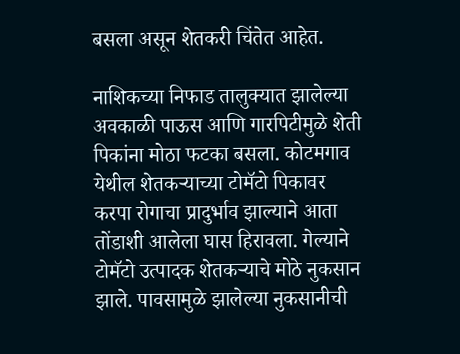बसला असून शेतकरी चिंतेत आहेत.

नाशिकच्या निफाड तालुक्यात झालेल्या अवकाळी पाऊस आणि गारपिटीमुळे शेती पिकांना मोठा फटका बसला. कोटमगाव येथील शेतकऱ्याच्या टोमॅटो पिकावर करपा रोगाचा प्रादुर्भाव झाल्याने आता तोंडाशी आलेला घास हिरावला. गेल्याने टोमॅटो उत्पादक शेतकऱ्याचे मोठे नुकसान झाले. पावसामुळे झालेल्या नुकसानीची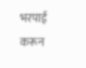भरपाई करून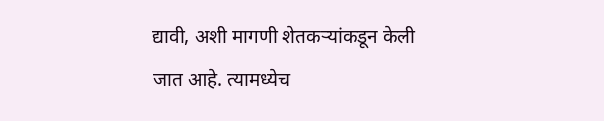द्यावी, अशी मागणी शेतकऱ्यांकडून केली जात आहे. त्यामध्येच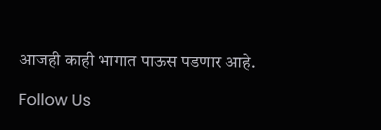आजही काही भागात पाऊस पडणार आहे.

Follow Us